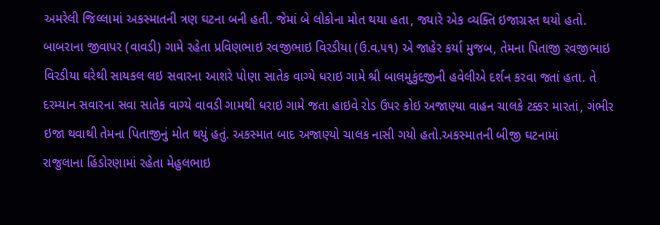અમરેલી જિલ્લામાં અકસ્માતની ત્રણ ઘટના બની હતી. જેમાં બે લોકોના મોત થયા હતા, જ્યારે એક વ્યક્તિ ઇજાગ્રસ્ત થયો હતો. બાબરાના જીવાપર (વાવડી) ગામે રહેતા પ્રવિણભાઇ રવજીભાઇ વિરડીયા (ઉ.વ.૫૧) એ જાહેર કર્યા મુજબ, તેમના પિતાજી રવજીભાઇ વિરડીયા ઘરેથી સાયકલ લઇ સવારના આશરે પોણા સાતેક વાગ્યે ધરાઇ ગામે શ્રી બાલમુકુંદજીની હવેલીએ દર્શન કરવા જતાં હતા. તે દરમ્યાન સવારના સવા સાતેક વાગ્યે વાવડી ગામથી ધરાઇ ગામે જતા હાઇવે રોડ ઉપર કોઇ અજાણ્યા વાહન ચાલકે ટક્કર મારતાં, ગંભીર ઇજા થવાથી તેમના પિતાજીનું મોત થયું હતું. અકસ્માત બાદ અજાણ્યો ચાલક નાસી ગયો હતો.અકસ્માતની બીજી ઘટનામાં
રાજુલાના હિંડોરણામાં રહેતા મેહુલભાઇ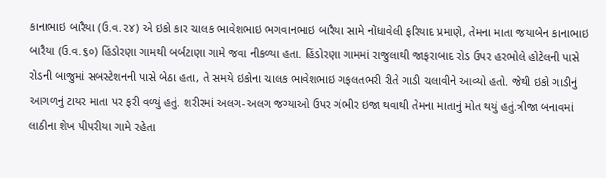કાનાભાઇ બારૈયા (ઉ.વ.૨૪) એ ઇકો કાર ચાલક ભાવેશભાઇ ભગવાનભાઇ બારૈયા સામે નોંધાવેલી ફરિયાદ પ્રમાણે, તેમના માતા જયાબેન કાનાભાઇ બારૈયા (ઉ.વ.૬૦) હિંડોરણા ગામથી બર્બટાણા ગામે જવા નીકળ્યા હતા. હિંડોરણા ગામમાં રાજુલાથી જાફરાબાદ રોડ ઉપર હરભોલે હોટેલની પાસે રોડની બાજુમાં સબસ્ટેશનની પાસે બેઠા હતા, તે સમયે ઇકોના ચાલક ભાવેશભાઇ ગફલતભરી રીતે ગાડી ચલાવીને આવ્યો હતો. જેથી ઇકો ગાડીનું આગળનું ટાયર માતા પર ફરી વળ્યું હતું. શરીરમાં અલગ-અલગ જગ્યાઓ ઉપર ગંભીર ઇજા થવાથી તેમના માતાનું મોત થયું હતું.ત્રીજા બનાવમાં લાઠીના શેખ પીપરીયા ગામે રહેતા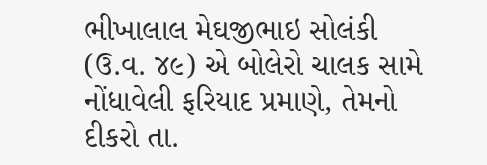ભીખાલાલ મેઘજીભાઇ સોલંકી (ઉ.વ. ૪૯) એ બોલેરો ચાલક સામે નોંધાવેલી ફરિયાદ પ્રમાણે, તેમનો દીકરો તા.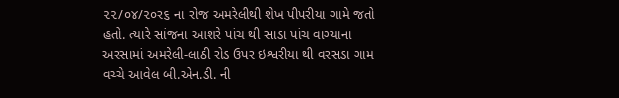૨૨/૦૪/૨૦ર૬ ના રોજ અમરેલીથી શેખ પીપરીયા ગામે જતો હતો. ત્યારે સાંજના આશરે પાંચ થી સાડા પાંચ વાગ્યાના અરસામાં અમરેલી-લાઠી રોડ ઉપર ઇશ્વરીયા થી વરસડા ગામ વચ્ચે આવેલ બી.એન.ડી. ની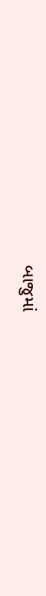બાજુમાં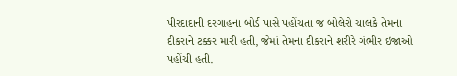પીરદાદાની દરગાહના બોર્ડ પાસે પહોંચતા જ બોલેરો ચાલકે તેમના દીકરાને ટક્કર મારી હતી, જેમાં તેમના દીકરાને શરીરે ગંભીર ઇજાઓ પહોંચી હતી.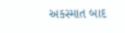અકસ્માત બાદ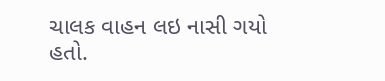ચાલક વાહન લઇ નાસી ગયો હતો.